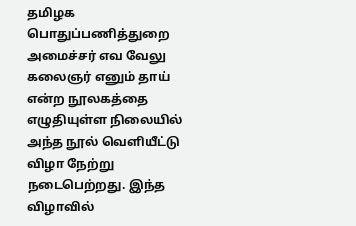தமிழக பொதுப்பணித்துறை அமைச்சர் எவ வேலு கலைஞர் எனும் தாய் என்ற நூலகத்தை எழுதியுள்ள நிலையில் அந்த நூல் வெளியீட்டு விழா நேற்று நடைபெற்றது. இந்த விழாவில்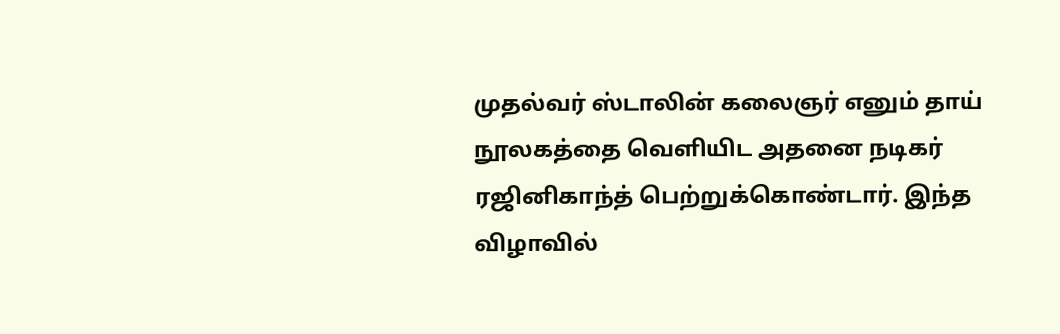முதல்வர் ஸ்டாலின் கலைஞர் எனும் தாய் நூலகத்தை வெளியிட அதனை நடிகர் ரஜினிகாந்த் பெற்றுக்கொண்டார். இந்த விழாவில்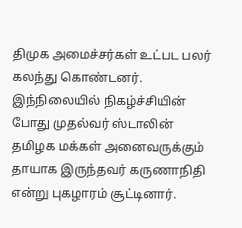திமுக அமைச்சர்கள் உட்பட பலர் கலந்து கொண்டனர்.
இந்நிலையில் நிகழ்ச்சியின் போது முதல்வர் ஸ்டாலின் தமிழக மக்கள் அனைவருக்கும் தாயாக இருந்தவர் கருணாநிதி என்று புகழாரம் சூட்டினார்.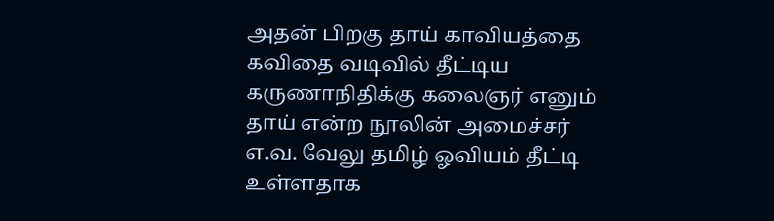அதன் பிறகு தாய் காவியத்தை கவிதை வடிவில் தீட்டிய கருணாநிதிக்கு கலைஞர் எனும் தாய் என்ற நூலின் அமைச்சர் எ.வ. வேலு தமிழ் ஓவியம் தீட்டி உள்ளதாக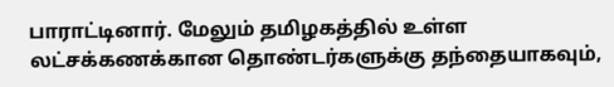பாராட்டினார். மேலும் தமிழகத்தில் உள்ள லட்சக்கணக்கான தொண்டர்களுக்கு தந்தையாகவும்,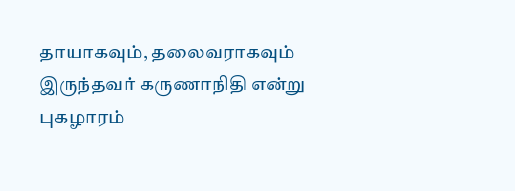தாயாகவும், தலைவராகவும் இருந்தவர் கருணாநிதி என்று புகழாரம்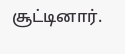சூட்டினார்.